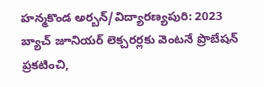హన్మకొండ అర్బన్/విద్యారణ్యపురి: 2023 బ్యాచ్ జూనియర్ లెక్చరర్లకు వెంటనే ప్రొబేషన్ ప్రకటించి,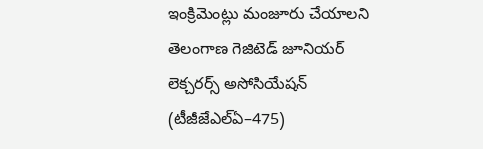ఇంక్రిమెంట్లు మంజూరు చేయాలని తెలంగాణ గెజిటెడ్ జూనియర్ లెక్చరర్స్ అసోసియేషన్ (టీజీజేఎల్ఏ–475)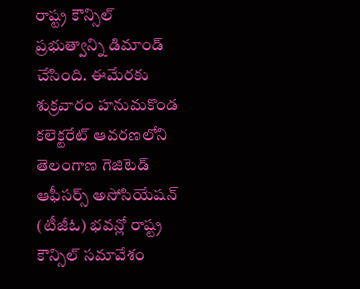రాష్ట్ర కౌన్సిల్ ప్రభుత్వాన్ని డిమాండ్ చేసింది. ఈమేరకు శుక్రవారం హనుమకొండ కలెక్టరేట్ ఆవరణలోని తెలంగాణ గెజిటెడ్ ఆఫీసర్స్ అసోసియేషన్ (టీజీఓ) భవన్లో రాష్ట్ర కౌన్సిల్ సమావేశం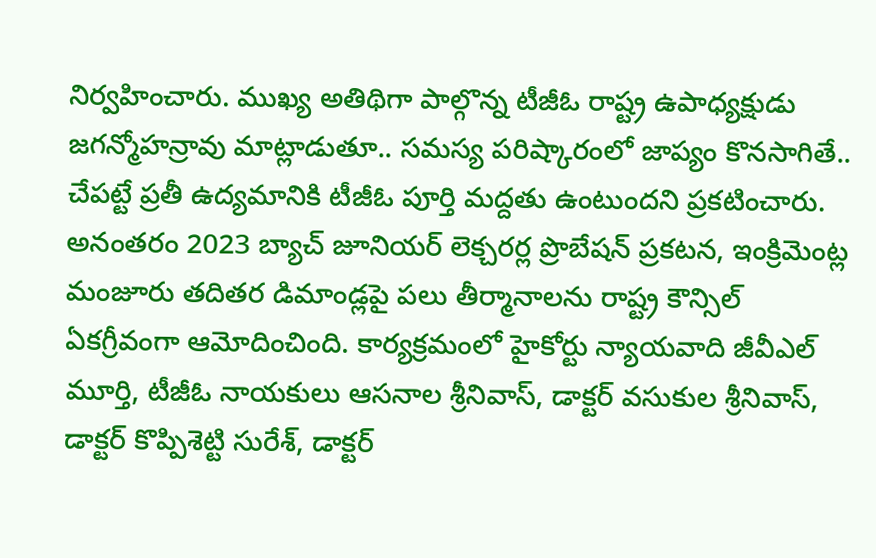నిర్వహించారు. ముఖ్య అతిథిగా పాల్గొన్న టీజీఓ రాష్ట్ర ఉపాధ్యక్షుడు జగన్మోహన్రావు మాట్లాడుతూ.. సమస్య పరిష్కారంలో జాప్యం కొనసాగితే.. చేపట్టే ప్రతీ ఉద్యమానికి టీజీఓ పూర్తి మద్దతు ఉంటుందని ప్రకటించారు. అనంతరం 2023 బ్యాచ్ జూనియర్ లెక్చరర్ల ప్రొబేషన్ ప్రకటన, ఇంక్రిమెంట్ల మంజూరు తదితర డిమాండ్లపై పలు తీర్మానాలను రాష్ట్ర కౌన్సిల్ ఏకగ్రీవంగా ఆమోదించింది. కార్యక్రమంలో హైకోర్టు న్యాయవాది జీవీఎల్ మూర్తి, టీజీఓ నాయకులు ఆసనాల శ్రీనివాస్, డాక్టర్ వసుకుల శ్రీనివాస్, డాక్టర్ కొప్పిశెట్టి సురేశ్, డాక్టర్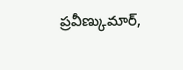ప్రవీణ్కుమార్,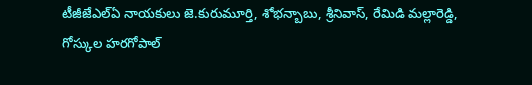టీజీజేఎల్ఏ నాయకులు జె.కురుమూర్తి, శోభన్బాబు, శ్రీనివాస్, రేమిడి మల్లారెడ్డి, గోస్కుల హరగోపాల్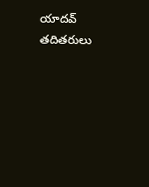యాదవ్ తదితరులు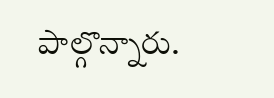పాల్గొన్నారు.